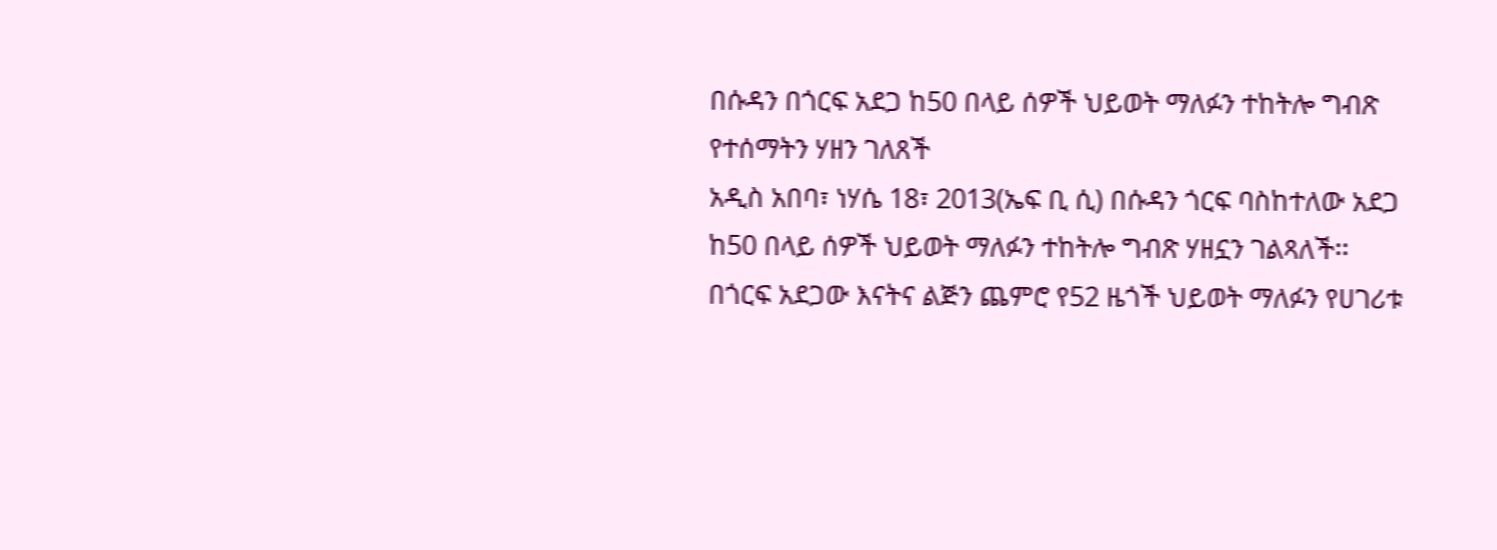በሱዳን በጎርፍ አደጋ ከ50 በላይ ሰዎች ህይወት ማለፉን ተከትሎ ግብጽ የተሰማትን ሃዘን ገለጸች
አዲስ አበባ፣ ነሃሴ 18፣ 2013(ኤፍ ቢ ሲ) በሱዳን ጎርፍ ባስከተለው አደጋ ከ50 በላይ ሰዎች ህይወት ማለፉን ተከትሎ ግብጽ ሃዘኗን ገልጻለች፡፡
በጎርፍ አደጋው እናትና ልጅን ጨምሮ የ52 ዜጎች ህይወት ማለፉን የሀገሪቱ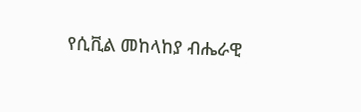የሲቪል መከላከያ ብሔራዊ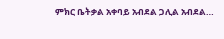ምክር ቤትቃል አቀባይ አብደል ጋሊል አብደል…